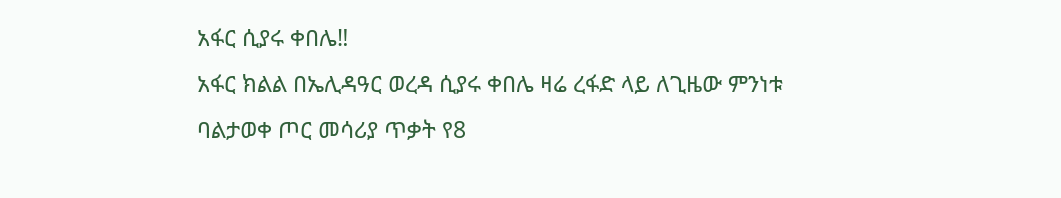አፋር ሲያሩ ቀበሌ‼
አፋር ክልል በኤሊዳዓር ወረዳ ሲያሩ ቀበሌ ዛሬ ረፋድ ላይ ለጊዜው ምንነቱ ባልታወቀ ጦር መሳሪያ ጥቃት የ8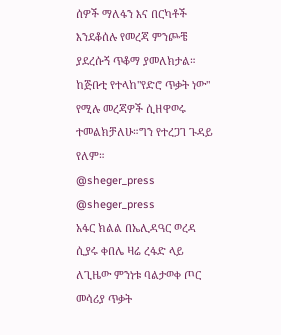ሰዎች ማለፋን እና በርካቶች እንደቆሰሉ የመረጃ ምንጮቼ ያደረሱኝ ጥቆማ ያመለክታል። ከጅቡቲ የተላከ"የድሮ ጥቃት ነው" የሚሉ መረጃዎች ሲዘዋወሩ ተመልክቻለሁ።ግን የተረጋገ ጉዳይ የለም።
@sheger_press
@sheger_press
አፋር ክልል በኤሊዳዓር ወረዳ ሲያሩ ቀበሌ ዛሬ ረፋድ ላይ ለጊዜው ምንነቱ ባልታወቀ ጦር መሳሪያ ጥቃት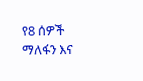የ8 ሰዎች ማለፋን እና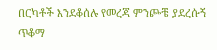በርካቶች እንደቆሰሉ የመረጃ ምንጮቼ ያደረሱኝ ጥቆማ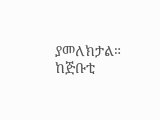ያመለክታል። ከጅቡቲ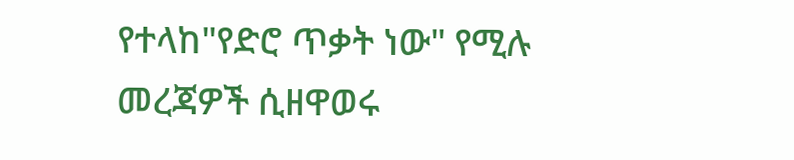የተላከ"የድሮ ጥቃት ነው" የሚሉ መረጃዎች ሲዘዋወሩ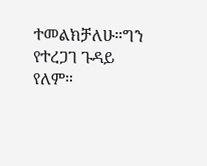ተመልክቻለሁ።ግን የተረጋገ ጉዳይ የለም።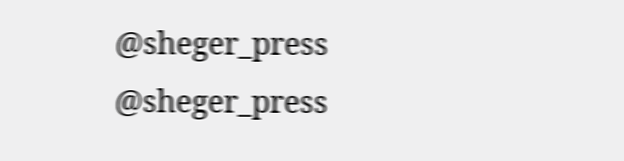@sheger_press
@sheger_press